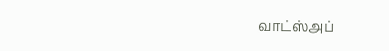வாட்ஸ்அப்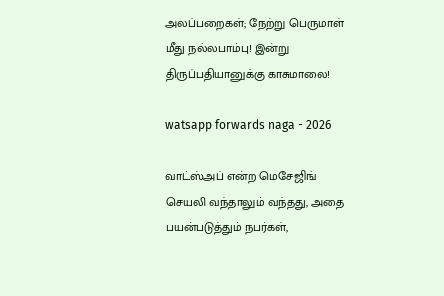அலப்பறைகள்; நேற்று பெருமாள் மீது நல்லபாம்பு! இன்று திருப்பதியானுக்கு காசுமாலை!

watsapp forwards naga - 2026

வாட்ஸ்அப் என்ற மெசேஜிங் செயலி வந்தாலும் வந்தது, அதை பயன்படுத்தும் நபர்கள்,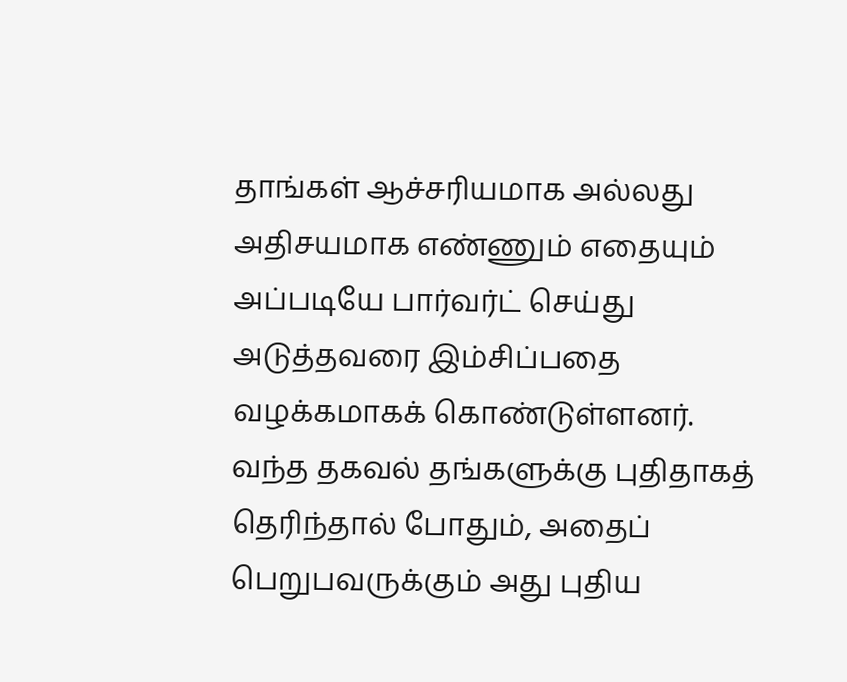தாங்கள் ஆச்சரியமாக அல்லது அதிசயமாக எண்ணும் எதையும் அப்படியே பார்வர்ட் செய்து அடுத்தவரை இம்சிப்பதை வழக்கமாகக் கொண்டுள்ளனர். வந்த தகவல் தங்களுக்கு புதிதாகத் தெரிந்தால் போதும், அதைப் பெறுபவருக்கும் அது புதிய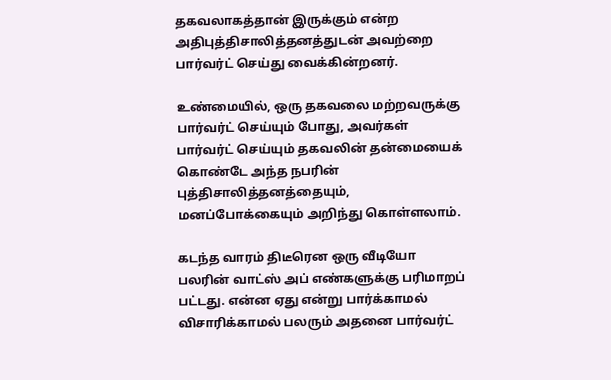தகவலாகத்தான் இருக்கும் என்ற அதிபுத்திசாலித்தனத்துடன் அவற்றை பார்வர்ட் செய்து வைக்கின்றனர்.

உண்மையில், ஒரு தகவலை மற்றவருக்கு பார்வர்ட் செய்யும் போது, அவர்கள் பார்வர்ட் செய்யும் தகவலின் தன்மையைக் கொண்டே அந்த நபரின் புத்திசாலித்தனத்தையும், மனப்போக்கையும் அறிந்து கொள்ளலாம்.

கடந்த வாரம் திடீரென ஒரு வீடியோ பலரின் வாட்ஸ் அப் எண்களுக்கு பரிமாறப் பட்டது. என்ன ஏது என்று பார்க்காமல் விசாரிக்காமல் பலரும் அதனை பார்வர்ட்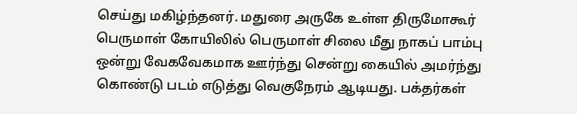செய்து மகிழ்ந்தனர். மதுரை அருகே உள்ள திருமோகூர் பெருமாள் கோயிலில் பெருமாள் சிலை மீது நாகப் பாம்பு ஒன்று வேகவேகமாக ஊர்ந்து சென்று கையில் அமர்ந்து கொண்டு படம் எடுத்து வெகுநேரம் ஆடியது. பக்தர்கள்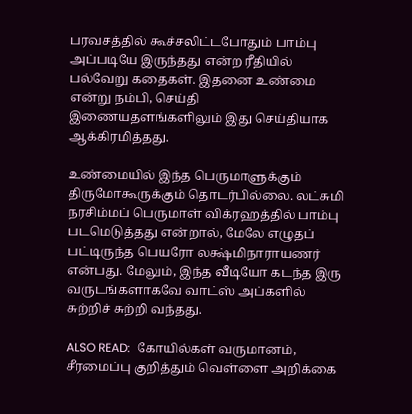பரவசத்தில் கூச்சலிட்டபோதும் பாம்பு அப்படியே இருந்தது என்ற ரீதியில் பல்வேறு கதைகள். இதனை உண்மை என்று நம்பி, செய்தி இணையதளங்களிலும் இது செய்தியாக ஆக்கிரமித்தது.

உண்மையில் இந்த பெருமாளுக்கும் திருமோகூருக்கும் தொடர்பில்லை. லட்சுமி நரசிம்மப் பெருமாள் விக்ரஹத்தில் பாம்பு படமெடுத்தது என்றால், மேலே எழுதப் பட்டிருந்த பெயரோ லக்ஷ்மிநாராயணர் என்பது. மேலும், இந்த வீடியோ கடந்த இரு வருடங்களாகவே வாட்ஸ் அப்களில் சுற்றிச் சுற்றி வந்தது.

ALSO READ:  கோயில்கள் வருமானம், சீரமைப்பு குறித்தும் வெள்ளை அறிக்கை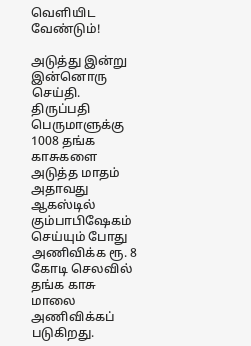வெளியிட வேண்டும்!

அடுத்து இன்று இன்னொரு செய்தி. திருப்பதி பெருமாளுக்கு 1008 தங்க காசுகளை அடுத்த மாதம் அதாவது ஆகஸ்டில் கும்பாபிஷேகம் செய்யும் போது அணிவிக்க ரூ. 8 கோடி செலவில் தங்க காசு மாலை அணிவிக்கப் படுகிறது.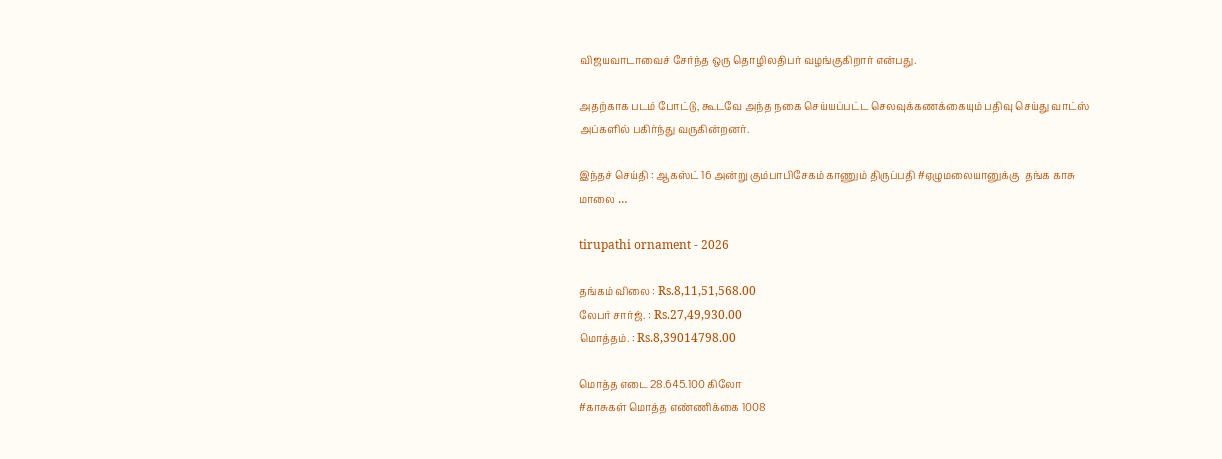விஜயவாடாவைச் சேர்ந்த ஒரு தொழிலதிபர் வழங்குகிறார் என்பது.

அதற்காக படம் போட்டு, கூடவே அந்த நகை செய்யப்பட்ட செலவுக்கணக்கையும் பதிவு செய்து வாட்ஸ் அப்களில் பகிர்ந்து வருகின்றனர்.

இந்தச் செய்தி : ஆகஸ்ட் 16 அன்று கும்பாபிசேகம் காணும் திருப்பதி #ஏழுமலையானுக்கு  தங்க காசு மாலை …

tirupathi ornament - 2026

தங்கம் விலை : Rs.8,11,51,568.00
லேபர் சார்ஜ். : Rs.27,49,930.00
மொத்தம். : Rs.8,39014798.00

மொத்த எடை 28.645.100 கிலோ
#காசுகள் மொத்த எண்ணிக்கை 1008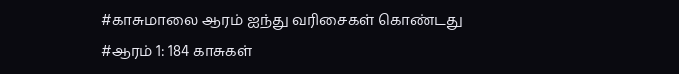#காசுமாலை ஆரம் ஐந்து வரிசைகள் கொண்டது
#ஆரம் 1: 184 காசுகள்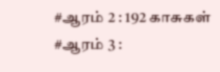#ஆரம் 2 : 192 காசுகள்
#ஆரம் 3 :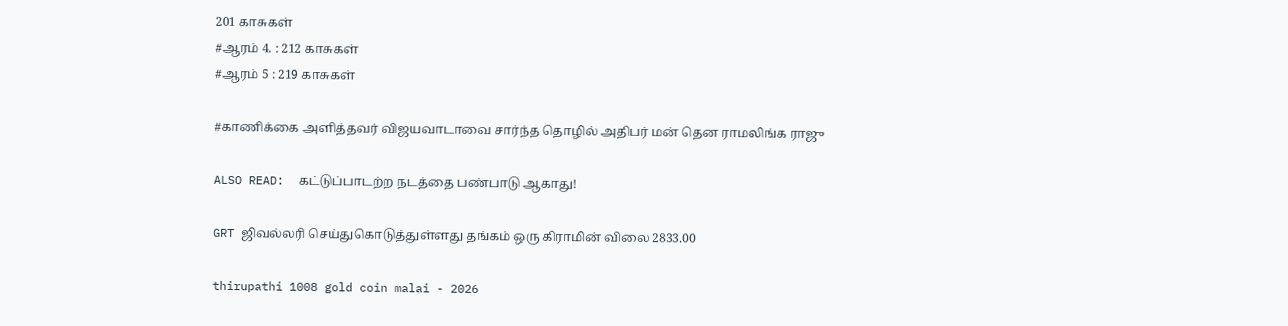201 காசுகள்
#ஆரம் 4. : 212 காசுகள்
#ஆரம் 5 : 219 காசுகள்

#காணிக்கை அளித்தவர் விஜயவாடாவை சார்ந்த தொழில் அதிபர் மன் தென ராமலிங்க ராஜு

ALSO READ:  கட்டுப்பாடற்ற நடத்தை பண்பாடு ஆகாது!

GRT ஜிவல்லரி செய்துகொடுத்துள்ளது தங்கம் ஒரு கிராமின் விலை 2833.00

thirupathi 1008 gold coin malai - 2026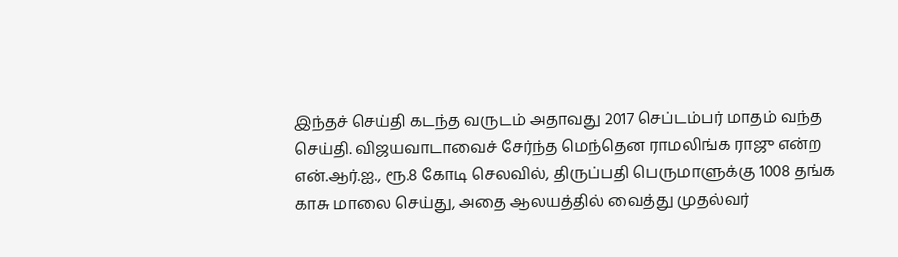இந்தச் செய்தி கடந்த வருடம் அதாவது 2017 செப்டம்பர் மாதம் வந்த செய்தி. விஜயவாடாவைச் சேர்ந்த மெந்தென ராமலிங்க ராஜு என்ற என்.ஆர்.ஐ., ரூ.8 கோடி செலவில், திருப்பதி பெருமாளுக்கு 1008 தங்க காசு மாலை செய்து, அதை ஆலயத்தில் வைத்து முதல்வர்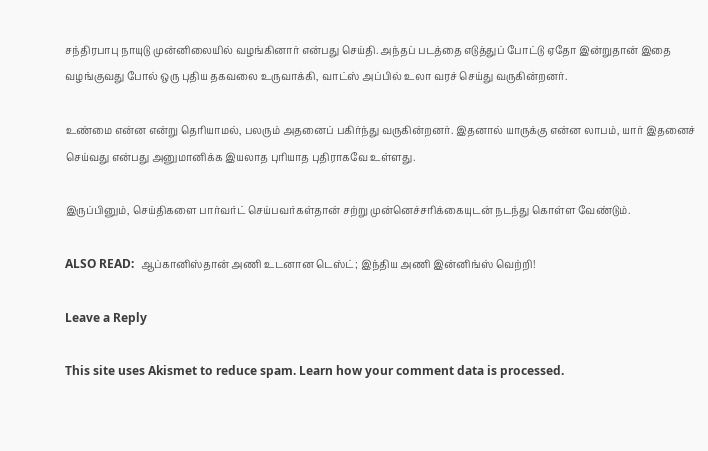சந்திரபாபு நாயுடு முன்னிலையில் வழங்கினார் என்பது செய்தி. அந்தப் படத்தை எடுத்துப் போட்டு ஏதோ இன்றுதான் இதை வழங்குவது போல் ஒரு புதிய தகவலை உருவாக்கி, வாட்ஸ் அப்பில் உலா வரச் செய்து வருகின்றனர்.

உண்மை என்ன என்று தெரியாமல், பலரும் அதனைப் பகிர்ந்து வருகின்றனர். இதனால் யாருக்கு என்ன லாபம், யார் இதனைச் செய்வது என்பது அனுமானிக்க இயலாத புரியாத புதிராகவே உள்ளது.

இருப்பினும், செய்திகளை பார்வர்ட் செய்பவர்கள்தான் சற்று முன்னெச்சரிக்கையுடன் நடந்து கொள்ள வேண்டும்.

ALSO READ:  ஆப்கானிஸ்தான் அணி உடனான டெஸ்ட்; இந்திய அணி இன்னிங்ஸ் வெற்றி!

Leave a Reply

This site uses Akismet to reduce spam. Learn how your comment data is processed.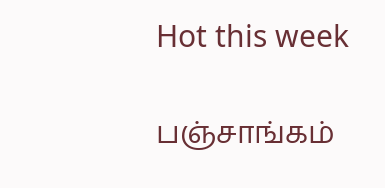Hot this week

பஞ்சாங்கம்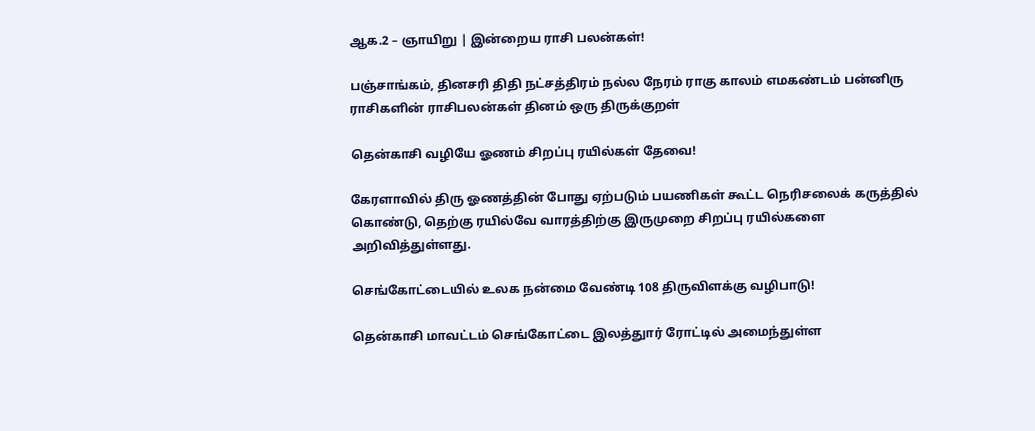ஆக.2 – ஞாயிறு | இன்றைய ராசி பலன்கள்!

பஞ்சாங்கம், தினசரி திதி நட்சத்திரம் நல்ல நேரம் ராகு காலம் எமகண்டம் பன்னிரு ராசிகளின் ராசிபலன்கள் தினம் ஒரு திருக்குறள்

தென்காசி வழியே ஓணம் சிறப்பு ரயில்கள் தேவை!

கேரளாவில் திரு ஓணத்தின் போது ஏற்படும் பயணிகள் கூட்ட நெரிசலைக் கருத்தில் கொண்டு, தெற்கு ரயில்வே வாரத்திற்கு இருமுறை சிறப்பு ரயில்களை அறிவித்துள்ளது.

செங்கோட்டையில் உலக நன்மை வேண்டி 108 திருவிளக்கு வழிபாடு!

தென்காசி மாவட்டம் செங்கோட்டை இலத்துார் ரோட்டில் அமைந்துள்ள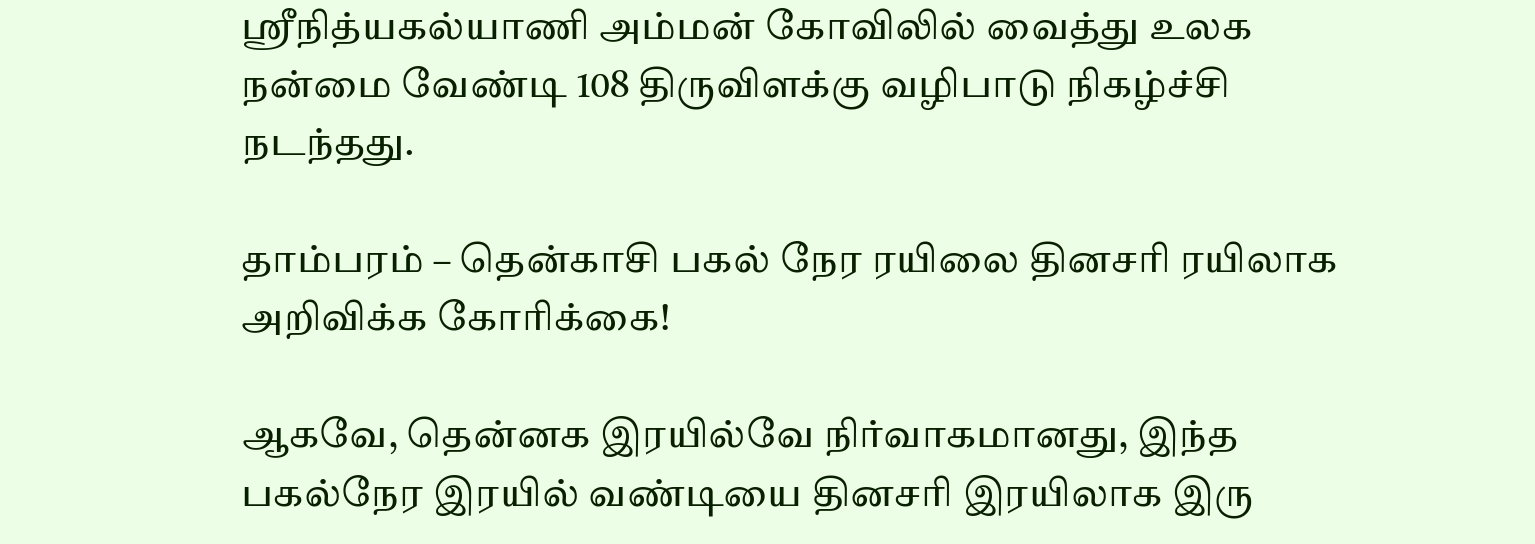ஸ்ரீநித்யகல்யாணி அம்மன் கோவிலில் வைத்து உலக நன்மை வேண்டி 108 திருவிளக்கு வழிபாடு நிகழ்ச்சி நடந்தது.

தாம்பரம் – தென்காசி பகல் நேர ரயிலை தினசரி ரயிலாக அறிவிக்க கோரிக்கை!

ஆகவே, தென்னக இரயில்வே நிர்வாகமானது, இந்த பகல்நேர இரயில் வண்டியை தினசரி இரயிலாக இரு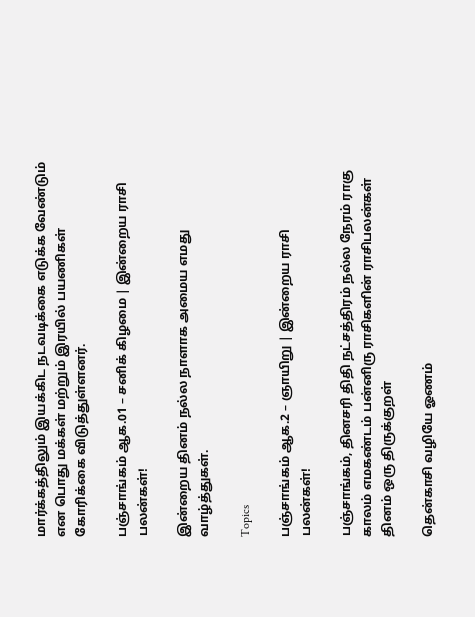மார்க்கத்திலும் இயக்கிட நடவடிக்கை எடுக்க வேண்டும் என பொது மக்கள் மற்றும் இரயில் பயணிகள் கோரிக்கை விடுத்துள்ளனர்.

பஞ்சாங்கம் ஆக.01 – சனிக் கிழமை | இன்றைய ராசி பலன்கள்!

இன்றைய தினம் நல்ல நாளாக அமைய எமது வாழ்த்துகள்.

Topics

பஞ்சாங்கம் ஆக.2 – ஞாயிறு | இன்றைய ராசி பலன்கள்!

பஞ்சாங்கம், தினசரி திதி நட்சத்திரம் நல்ல நேரம் ராகு காலம் எமகண்டம் பன்னிரு ராசிகளின் ராசிபலன்கள் தினம் ஒரு திருக்குறள்

தென்காசி வழியே ஓணம்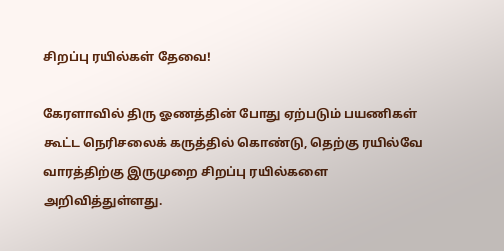சிறப்பு ரயில்கள் தேவை!

கேரளாவில் திரு ஓணத்தின் போது ஏற்படும் பயணிகள் கூட்ட நெரிசலைக் கருத்தில் கொண்டு, தெற்கு ரயில்வே வாரத்திற்கு இருமுறை சிறப்பு ரயில்களை அறிவித்துள்ளது.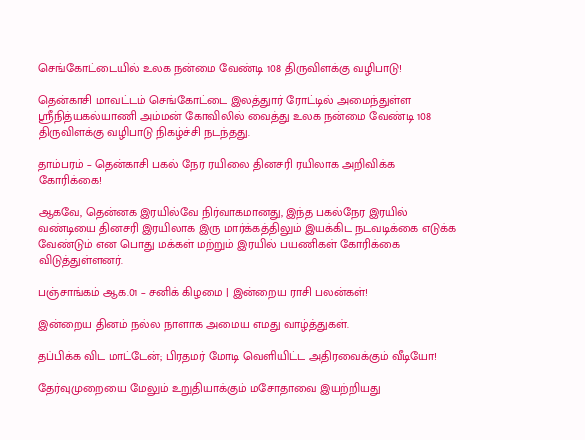செங்கோட்டையில் உலக நன்மை வேண்டி 108 திருவிளக்கு வழிபாடு!

தென்காசி மாவட்டம் செங்கோட்டை இலத்துார் ரோட்டில் அமைந்துள்ள ஸ்ரீநித்யகல்யாணி அம்மன் கோவிலில் வைத்து உலக நன்மை வேண்டி 108 திருவிளக்கு வழிபாடு நிகழ்ச்சி நடந்தது.

தாம்பரம் – தென்காசி பகல் நேர ரயிலை தினசரி ரயிலாக அறிவிக்க கோரிக்கை!

ஆகவே, தென்னக இரயில்வே நிர்வாகமானது, இந்த பகல்நேர இரயில் வண்டியை தினசரி இரயிலாக இரு மார்க்கத்திலும் இயக்கிட நடவடிக்கை எடுக்க வேண்டும் என பொது மக்கள் மற்றும் இரயில் பயணிகள் கோரிக்கை விடுத்துள்ளனர்.

பஞ்சாங்கம் ஆக.01 – சனிக் கிழமை | இன்றைய ராசி பலன்கள்!

இன்றைய தினம் நல்ல நாளாக அமைய எமது வாழ்த்துகள்.

தப்பிக்க விட மாட்டேன்; பிரதமர் மோடி வெளியிட்ட அதிரவைக்கும் வீடியோ!

தேர்வுமுறையை மேலும் உறுதியாக்கும் மசோதாவை இயற்றியது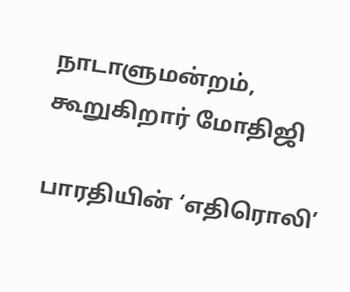நாடாளுமன்றம், கூறுகிறார் மோதிஜி

பாரதியின் ‘எதிரொலி’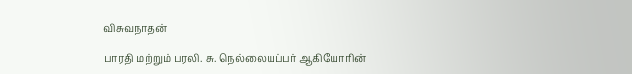விசுவநாதன்

பாரதி மற்றும் பரலி. சு. நெல்லையப்பர் ஆகியோரின்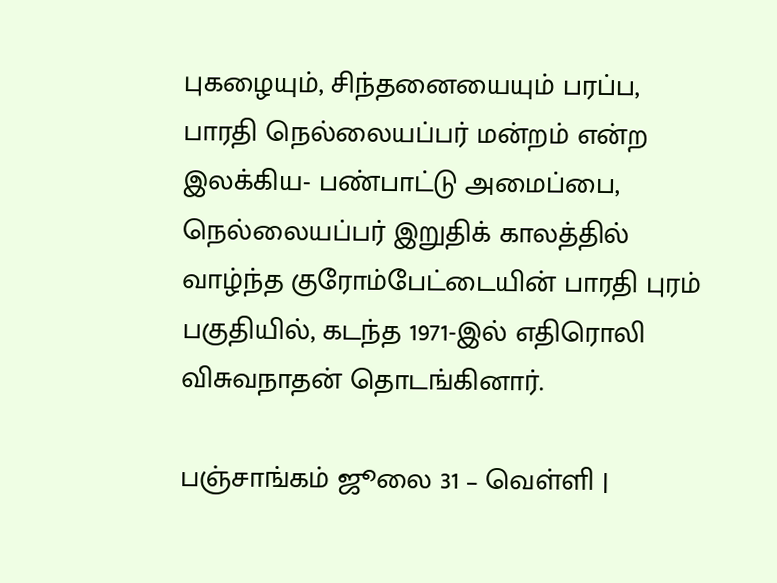புகழையும், சிந்தனையையும் பரப்ப, பாரதி நெல்லையப்பர் மன்றம் என்ற இலக்கிய- பண்பாட்டு அமைப்பை, நெல்லையப்பர் இறுதிக் காலத்தில் வாழ்ந்த குரோம்பேட்டையின் பாரதி புரம் பகுதியில், கடந்த 1971-இல் எதிரொலி விசுவநாதன் தொடங்கினார்.

பஞ்சாங்கம் ஜூலை 31 – வெள்ளி |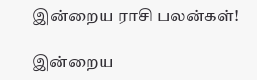இன்றைய ராசி பலன்கள்!

இன்றைய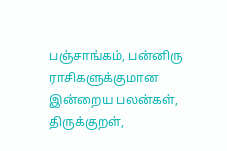பஞ்சாங்கம், பன்னிரு ராசிகளுக்குமான இன்றைய பலன்கள், திருக்குறள்,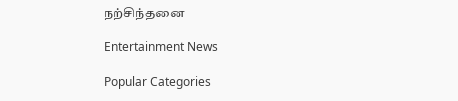நற்சிந்தனை

Entertainment News

Popular Categories